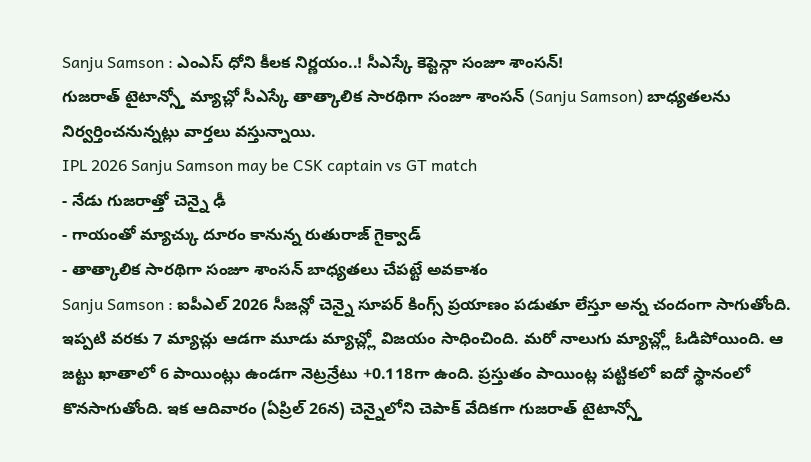Sanju Samson : ఎంఎస్ ధోని కీలక నిర్ణయం..! సీఎస్కే కెప్టెన్గా సంజూ శాంసన్!
గుజరాత్ టైటాన్స్తో మ్యాచ్లో సీఎస్కే తాత్కాలిక సారథిగా సంజూ శాంసన్ (Sanju Samson) బాధ్యతలను నిర్వర్తించనున్నట్లు వార్తలు వస్తున్నాయి.
IPL 2026 Sanju Samson may be CSK captain vs GT match
- నేడు గుజరాత్తో చెన్నై ఢీ
- గాయంతో మ్యాచ్కు దూరం కానున్న రుతురాజ్ గైక్వాడ్
- తాత్కాలిక సారథిగా సంజూ శాంసన్ బాధ్యతలు చేపట్టే అవకాశం
Sanju Samson : ఐపీఎల్ 2026 సీజన్లో చెన్నై సూపర్ కింగ్స్ ప్రయాణం పడుతూ లేస్తూ అన్న చందంగా సాగుతోంది. ఇప్పటి వరకు 7 మ్యాచ్లు ఆడగా మూడు మ్యాచ్ల్లో విజయం సాధించింది. మరో నాలుగు మ్యాచ్ల్లో ఓడిపోయింది. ఆ జట్టు ఖాతాలో 6 పాయింట్లు ఉండగా నెట్రన్రేటు +0.118గా ఉంది. ప్రస్తుతం పాయింట్ల పట్టికలో ఐదో స్థానంలో కొనసాగుతోంది. ఇక ఆదివారం (ఏప్రిల్ 26న) చెన్నైలోని చెపాక్ వేదికగా గుజరాత్ టైటాన్స్తో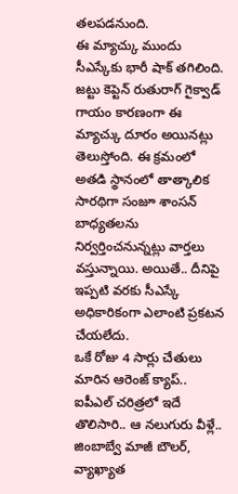తలపడనుంది.
ఈ మ్యాచ్కు ముందు సీఎస్కేకు భారీ షాక్ తగిలింది. జట్టు కెప్టెన్ రుతురాగ్ గైక్వాడ్ గాయం కారణంగా ఈ మ్యాచ్కు దూరం అయినట్లు తెలుస్తోంది. ఈ క్రమంలో అతడి స్థానంలో తాత్కాలిక సారథిగా సంజూ శాంసన్ బాధ్యతలను నిర్వర్తించనున్నట్లు వార్తలు వస్తున్నాయి. అయితే.. దీనిపై ఇప్పటి వరకు సీఎస్కే అధికారికంగా ఎలాంటి ప్రకటన చేయలేదు.
ఒకే రోజు 4 సార్లు చేతులు మారిన ఆరెంజ్ క్యాప్.. ఐపీఎల్ చరిత్రలో ఇదే తొలిసారి.. ఆ నలుగురు వీళ్లే..
జింబాబ్వే మాజీ బౌలర్, వ్యాఖ్యాత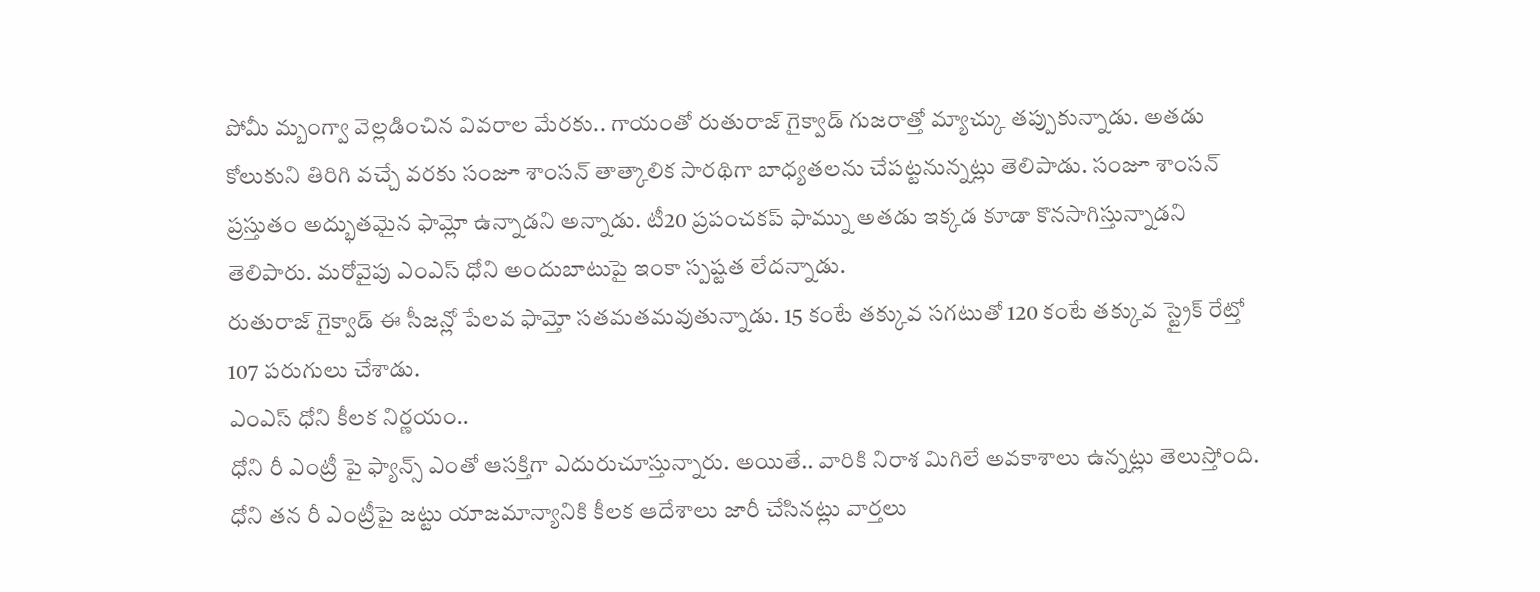పోమీ మ్బంగ్వా వెల్లడించిన వివరాల మేరకు.. గాయంతో రుతురాజ్ గైక్వాడ్ గుజరాత్తో మ్యాచ్కు తప్పుకున్నాడు. అతడు కోలుకుని తిరిగి వచ్చే వరకు సంజూ శాంసన్ తాత్కాలిక సారథిగా బాధ్యతలను చేపట్టనున్నట్లు తెలిపాడు. సంజూ శాంసన్ ప్రస్తుతం అద్భుతమైన ఫామ్లో ఉన్నాడని అన్నాడు. టీ20 ప్రపంచకప్ ఫామ్ను అతడు ఇక్కడ కూడా కొనసాగిస్తున్నాడని తెలిపారు. మరోవైపు ఎంఎస్ ధోని అందుబాటుపై ఇంకా స్పష్టత లేదన్నాడు.
రుతురాజ్ గైక్వాడ్ ఈ సీజన్లో పేలవ ఫామ్తో సతమతమవుతున్నాడు. 15 కంటే తక్కువ సగటుతో 120 కంటే తక్కువ స్ట్రైక్ రేట్తో 107 పరుగులు చేశాడు.
ఎంఎస్ ధోని కీలక నిర్ణయం..
ధోని రీ ఎంట్రీ పై ఫ్యాన్స్ ఎంతో ఆసక్తిగా ఎదురుచూస్తున్నారు. అయితే.. వారికి నిరాశ మిగిలే అవకాశాలు ఉన్నట్లు తెలుస్తోంది. ధోని తన రీ ఎంట్రీపై జట్టు యాజమాన్యానికి కీలక ఆదేశాలు జారీ చేసినట్లు వార్తలు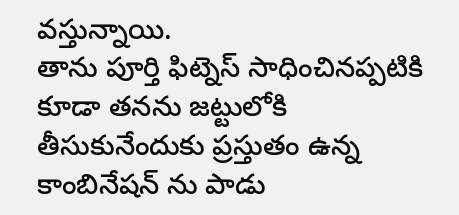వస్తున్నాయి.
తాను పూర్తి ఫిట్నెస్ సాధించినప్పటికి కూడా తనను జట్టులోకి తీసుకునేందుకు ప్రస్తుతం ఉన్న కాంబినేషన్ ను పాడు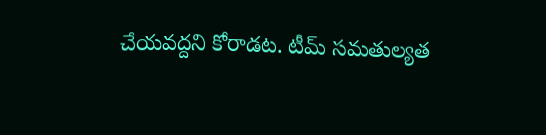చేయవద్దని కోరాడట. టీమ్ సమతుల్యత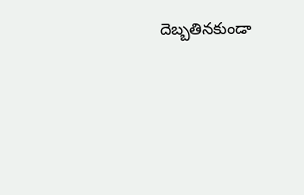దెబ్బతినకుండా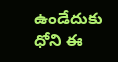ఉండేదుకు ధోని ఈ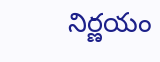నిర్ణయం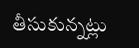తీసుకున్నట్లు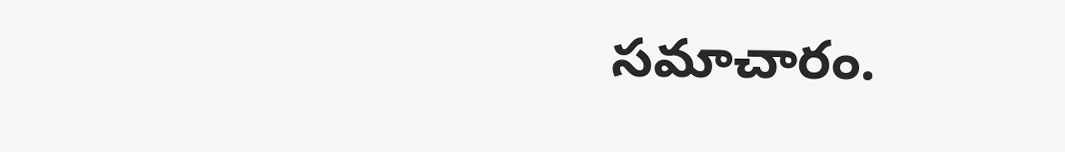సమాచారం.